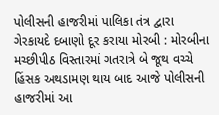પોલીસની હાજરીમાં પાલિકા તંત્ર દ્વારા ગેરકાયદે દબાણો દૂર કરાયા મોરબી : મોરબીના મચ્છીપીઠ વિસ્તારમાં ગતરાત્રે બે જૂથ વચ્ચે હિંસક અથડામણ થાય બાદ આજે પોલીસની હાજરીમાં આ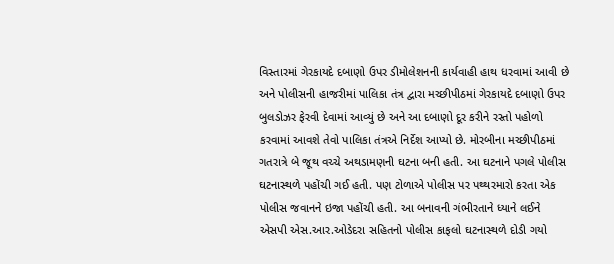વિસ્તારમાં ગેરકાયદે દબાણો ઉપર ડીમોલેશનની કાર્યવાહી હાથ ધરવામાં આવી છે અને પોલીસની હાજરીમાં પાલિકા તંત્ર દ્વારા મચ્છીપીઠમાં ગેરકાયદે દબાણો ઉપર બુલડોઝર ફેરવી દેવામાં આવ્યું છે અને આ દબાણો દૂર કરીને રસ્તો પહોળો કરવામાં આવશે તેવો પાલિકા તંત્રએ નિર્દેશ આપ્યો છે. મોરબીના મચ્છીપીઠમાં ગતરાત્રે બે જૂથ વચ્ચે અથડામણની ઘટના બની હતી. આ ઘટનાને પગલે પોલીસ ઘટનાસ્થળે પહોંચી ગઈ હતી. પણ ટોળાએ પોલીસ પર પથ્થરમારો કરતા એક પોલીસ જવાનને ઇજા પહોંચી હતી. આ બનાવની ગંભીરતાને ધ્યાને લઈને એસપી એસ.આર.ઓડેદરા સહિતનો પોલીસ કાફલો ઘટનાસ્થળે દોડી ગયો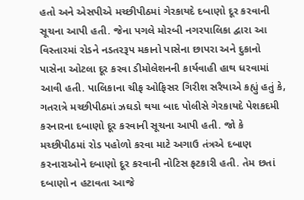હતો અને એસપીએ મચ્છીપીઠમાં ગેરકાયદે દબાણો દૂર કરવાની સૂચના આપી હતી. જેના પગલે મોરબી નગરપાલિકા દ્વારા આ વિસ્તારમાં રોડને નડતરરૂપ મકાનો પાસેના છાપરા અને દુકાનો પાસેના ઓટલા દૂર કરવા ડીમોલેશનની કાર્યવાહી હાથ ધરવામાં આવી હતી. પાલિકાના ચીફ ઓફિસર ગિરીશ સરૈયાએ કહ્યું હતું કે, ગતરાત્રે મચ્છીપીઠમાં ઝઘડો થયા બાદ પોલીસે ગેરકાયદે પેશકદમી કરનારના દબાણો દૂર કરવાની સૂચના આપી હતી. જો કે મચ્છીપીઠમાં રોડ પહોળો કરવા માટે અગાઉ તંત્રએ દબાણ કરનારાઓને દબાણો દૂર કરવાની નોટિસ ફટકારી હતી. તેમ છતાં દબાણો ન હટાવતા આજે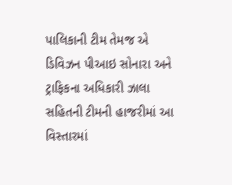પાલિકાની ટીમ તેમજ એ ડિવિઝન પીઆઇ સોનારા અને ટ્રાફિકના અધિકારી ઝાલા સહિતની ટીમની હાજરીમાં આ વિસ્તારમાં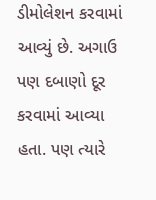ડીમોલેશન કરવામાં આવ્યું છે. અગાઉ પણ દબાણો દૂર કરવામાં આવ્યા હતા. પણ ત્યારે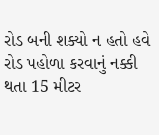રોડ બની શક્યો ન હતો હવે રોડ પહોળા કરવાનું નક્કી થતા 15 મીટર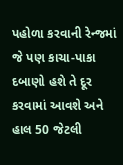પહોળા કરવાની રેન્જમાં જે પણ કાચા-પાકા દબાણો હશે તે દૂર કરવામાં આવશે અને હાલ 50 જેટલી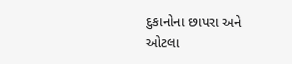દુકાનોના છાપરા અને ઓટલા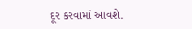દૂર કરવામાં આવશે.